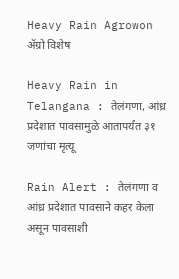Heavy Rain Agrowon
ॲग्रो विशेष

Heavy Rain in Telangana : तेलंगणा, आंध्र प्रदेशात पावसामुळे आतापर्यंत ३१ जणांचा मृत्यू

Rain Alert : तेलंगणा व आंध्र प्रदेशात पावसाने कहर केला असून पावसाशी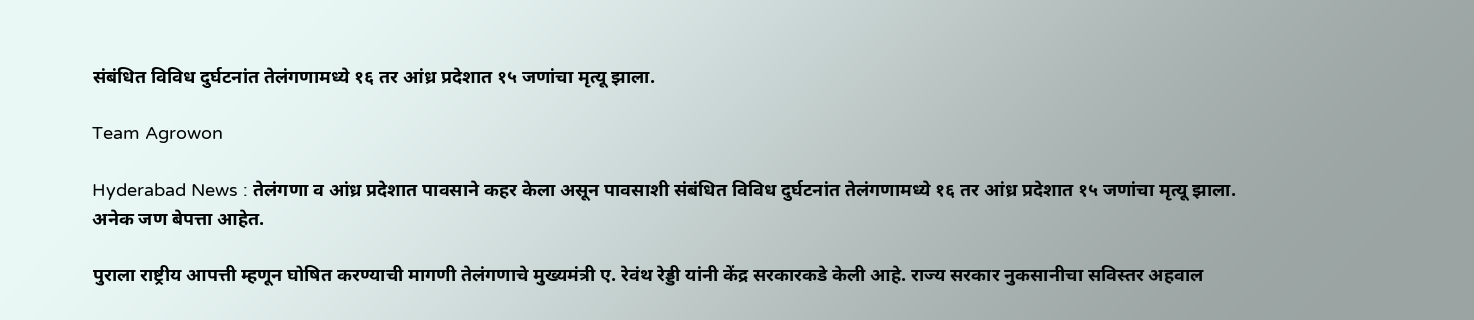संबंधित विविध दुर्घटनांत तेलंगणामध्ये १६ तर आंध्र प्रदेशात १५ जणांचा मृत्यू झाला.

Team Agrowon

Hyderabad News : तेलंगणा व आंध्र प्रदेशात पावसाने कहर केला असून पावसाशी संबंधित विविध दुर्घटनांत तेलंगणामध्ये १६ तर आंध्र प्रदेशात १५ जणांचा मृत्यू झाला. अनेक जण बेपत्ता आहेत.

पुराला राष्ट्रीय आपत्ती म्हणून घोषित करण्याची मागणी तेलंगणाचे मुख्यमंत्री ए. रेवंथ रेड्डी यांनी केंद्र सरकारकडे केली आहे. राज्य सरकार नुकसानीचा सविस्तर अहवाल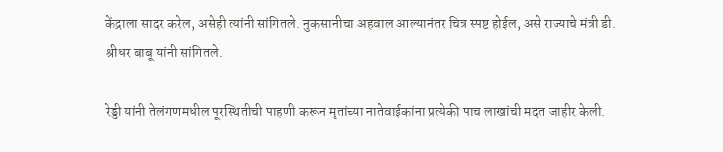केंद्राला सादर करेल, असेही त्यांनी सांगितले. नुकसानीचा अहवाल आल्यानंतर चित्र स्पष्ट होईल, असे राज्याचे मंत्री डी. श्रीधर बाबू यांनी सांगितले.

रेड्डी यांनी तेलंगणमधील पूरस्थितीची पाहणी करून मृतांच्या नातेवाईकांना प्रत्येकी पाच लाखांची मदत जाहीर केली.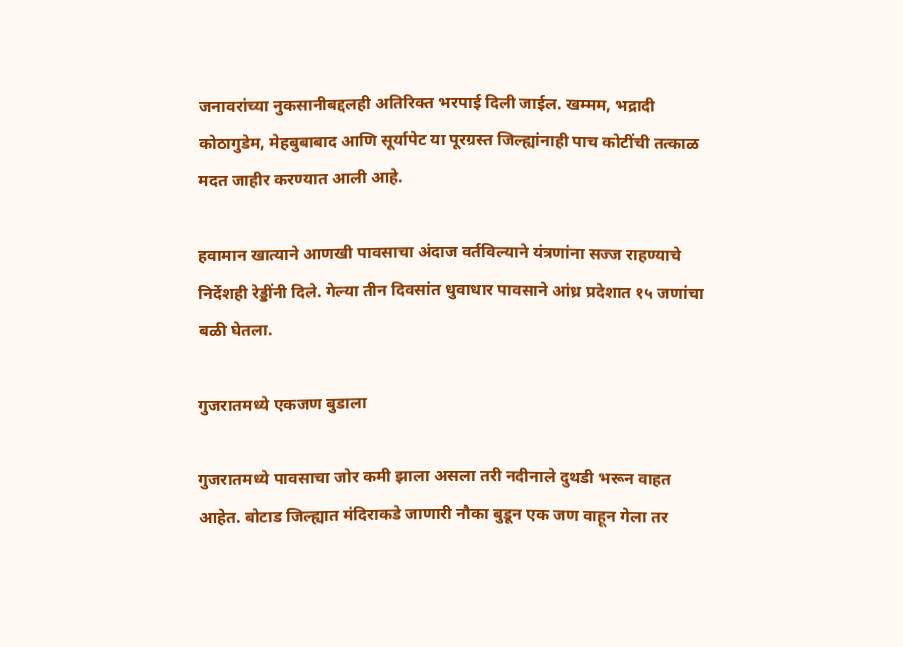जनावरांच्या नुकसानीबद्दलही अतिरिक्त भरपाई दिली जाईल. खम्मम, भद्रादी कोठागुडेम, मेहबुबाबाद आणि सूर्यापेट या पूरग्रस्त जिल्ह्यांनाही पाच कोटींची तत्काळ मदत जाहीर करण्यात आली आहे.

हवामान खात्याने आणखी पावसाचा अंदाज वर्तविल्याने यंत्रणांना सज्ज राहण्याचे निर्देशही रेड्डींनी दिले. गेल्या तीन दिवसांत धुवाधार पावसाने आंध्र प्रदेशात १५ जणांचा बळी घेतला.

गुजरातमध्ये एकजण बुडाला

गुजरातमध्ये पावसाचा जोर कमी झाला असला तरी नदीनाले दुथडी भरून वाहत आहेत. बोटाड जिल्ह्यात मंदिराकडे जाणारी नौका बुडून एक जण वाहून गेला तर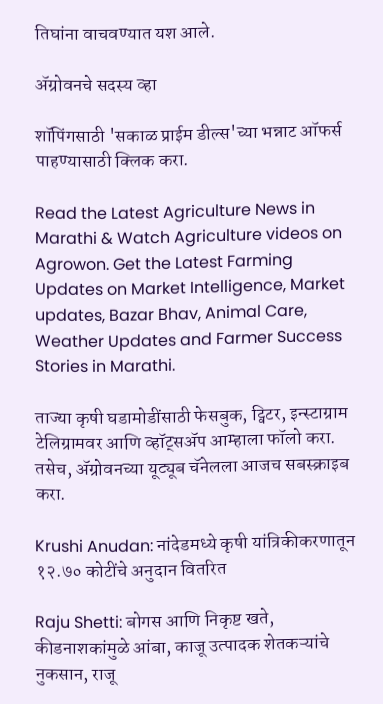तिघांना वाचवण्यात यश आले.

ॲग्रोवनचे सदस्य व्हा

शॉपिंगसाठी 'सकाळ प्राईम डील्स'च्या भन्नाट ऑफर्स पाहण्यासाठी क्लिक करा.

Read the Latest Agriculture News in Marathi & Watch Agriculture videos on Agrowon. Get the Latest Farming Updates on Market Intelligence, Market updates, Bazar Bhav, Animal Care, Weather Updates and Farmer Success Stories in Marathi.

ताज्या कृषी घडामोडींसाठी फेसबुक, ट्विटर, इन्स्टाग्राम टेलिग्रामवर आणि व्हॉट्सॲप आम्हाला फॉलो करा. तसेच, ॲग्रोवनच्या यूट्यूब चॅनेलला आजच सबस्क्राइब करा.

Krushi Anudan: नांदेडमध्ये कृषी यांत्रिकीकरणातून १२.७० कोटींचे अनुदान वितरित

Raju Shetti: बोगस आणि निकृष्ट खते, कीडनाशकांमुळे आंबा, काजू उत्पादक शेतकऱ्यांचे नुकसान, राजू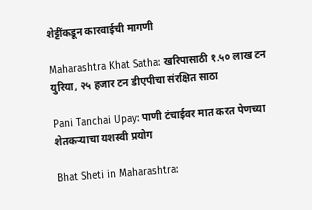शेट्टींकडून कारवाईची मागणी

Maharashtra Khat Satha: खरिपासाठी १.५० लाख टन युरिया, २५ हजार टन डीएपीचा संरक्षित साठा

Pani Tanchai Upay: पाणी टंचाईवर मात करत पेणच्या शेतकऱ्याचा यशस्वी प्रयोग

Bhat Sheti in Maharashtra: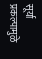सूर्या प्रकल्पामुळे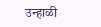उन्हाळी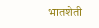भातशेती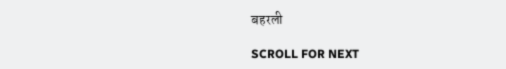बहरली

SCROLL FOR NEXT